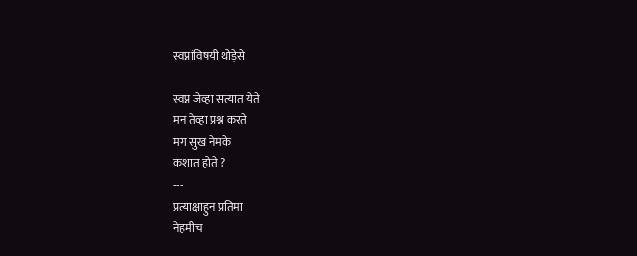स्वप्नांविषयी थोड़ेसे

स्वप्न जेव्हा सत्यात येते
मन तेव्हा प्रश्न करते
मग सुख नेमके
कशात होते ?
---
प्रत्याक्षाहुन प्रतिमा
नेहमीच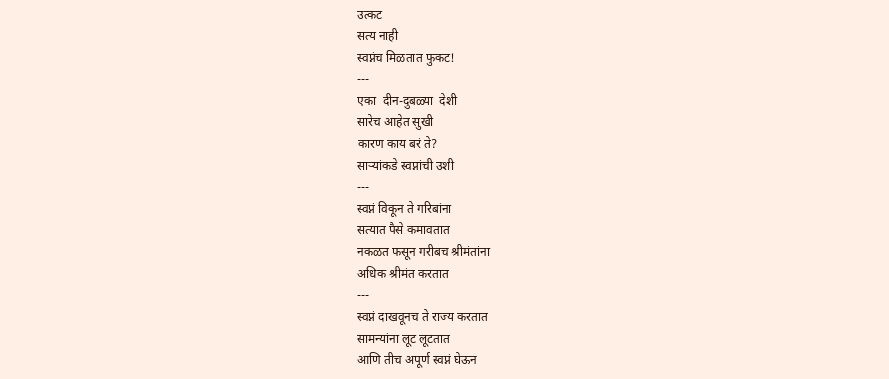उत्कट
सत्य नाही
स्वप्नंच मिळतात फुकट!
---
एका  दीन-दुबळ्या  देशी
सारेच आहेत सुखी
कारण काय बरं ते?
साऱ्यांकडे स्वप्नांची उशी
---
स्वप्नं विकून ते गरिबांना
सत्यात पैसे कमावतात
नकळत फसून गरीबच श्रीमंतांना
अधिक श्रीमंत करतात
---
स्वप्नं दाखवूनच ते राज्य करतात
सामन्यांना लूट लूटतात
आणि तीच अपूर्ण स्वप्नं घेऊन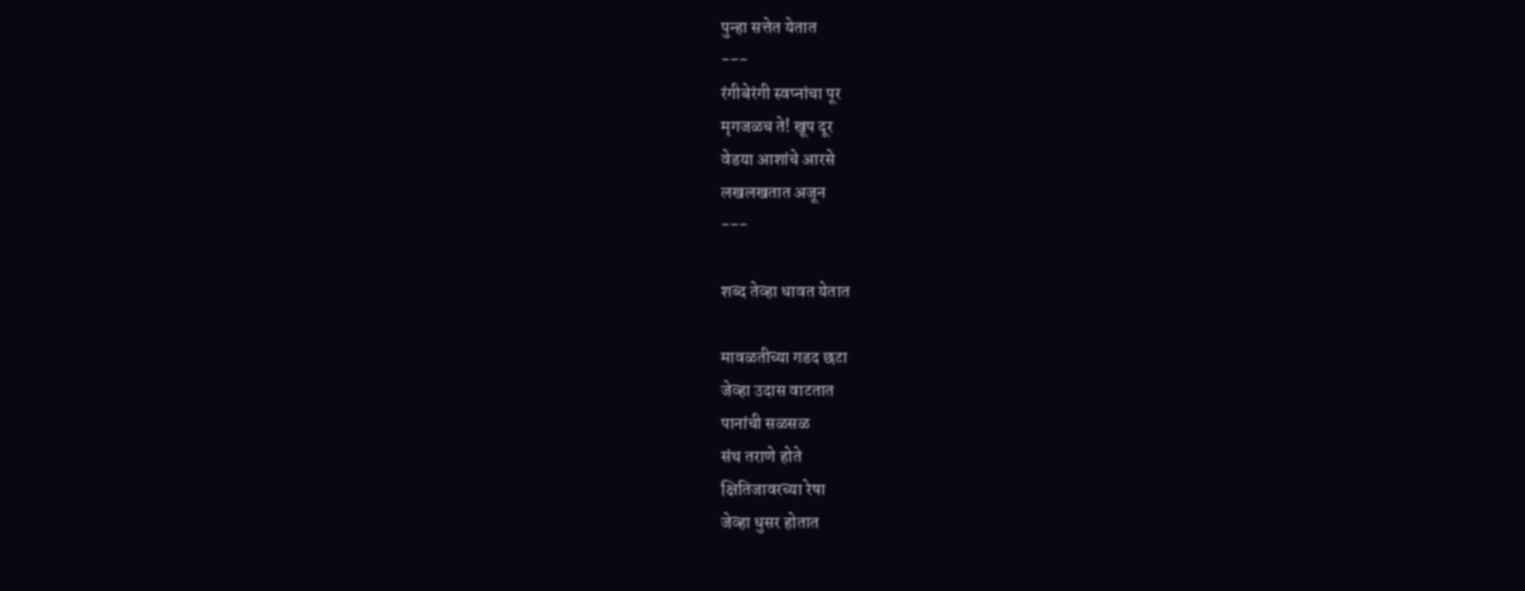पुन्हा सत्तेत येतात
---
रंगीबेरंगी स्वप्नांचा पूर
मृगजळच ते! खूप दूर
वेडया आशांचे आरसे
लखलखतात अजून
---

शब्द तेव्हा धावत येतात

मावळतीच्या गडद छटा
जेव्हा उदास वाटतात
पानांची सळसळ
संथ तराणे होते
क्षितिजावरच्या रेषा
जेव्हा धुसर होतात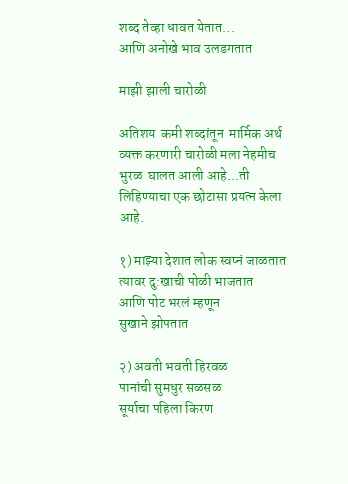शब्द तेव्हा धावत येतात...
आणि अनोखे भाव उलडगतात

माझी झाली चारोळी

अतिशय  कमी शब्दांतून  मार्मिक अर्थ व्यक्त करणारी चारोळी मला नेहमीच भुरळ  घालत आली आहे...ती लिहिण्याचा एक छोटासा प्रयत्न केला आहे.

१) माझ्या देशात लोक स्वप्नं जाळतात
त्यावर दु:खाची पोळी भाजतात
आणि पोट भरलं म्हणून
सुखाने झोपतात

२) अवती भवती हिरवळ
पानांची सुमधुर सळसळ
सूर्याचा पहिला किरण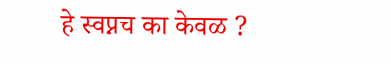हे स्वप्नच का केवळ ?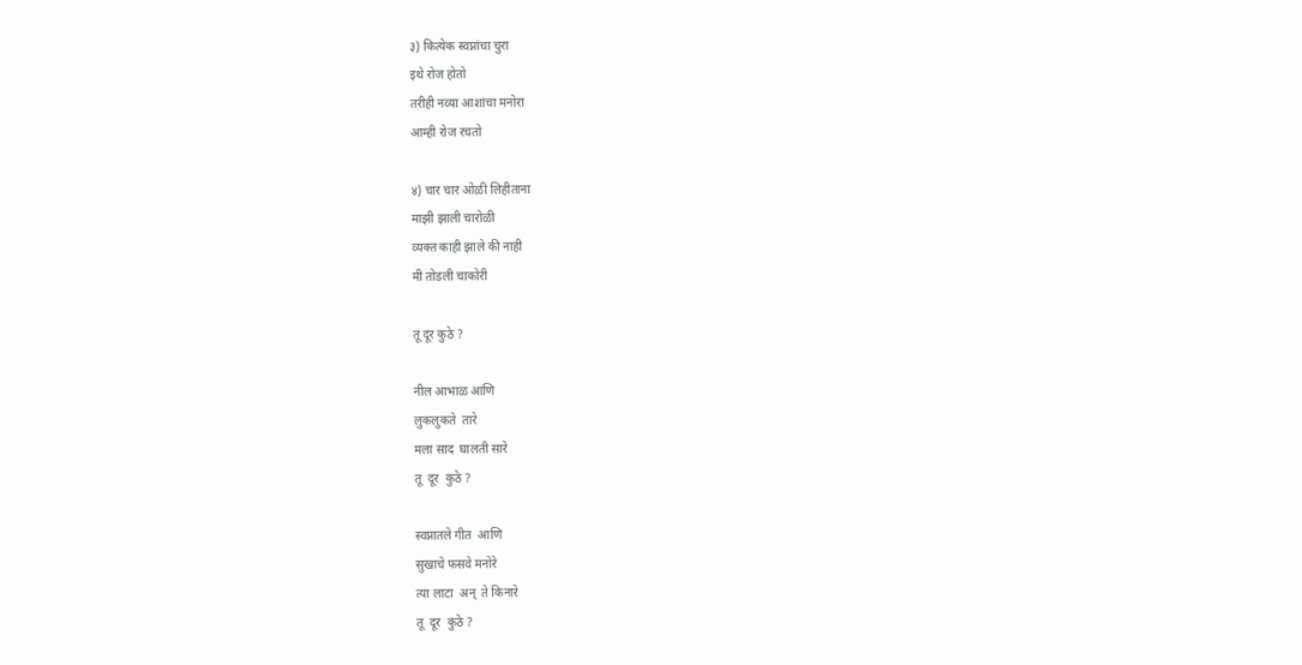३) कित्येक स्वप्नांचा चुरा
इथे रोज होतो
तरीही नव्या आशांचा मनोरा
आम्ही रोज रचतो

४) चार चार ओळी लिहीताना
माझी झाली चारोळी
व्यक्त काही झाले की नाही
मी तोडली चाकोरी

तू दूर कुठे ?

नील आभाळ आणि
लुकलुकते  तारे
मला साद  घालती सारे
तू  दूर  कुठे ?

स्वप्नातले गीत  आणि
सुखाचे फसवे मनोरे
त्या लाटा  अन्  ते किनारे
तू  दूर  कुठे ?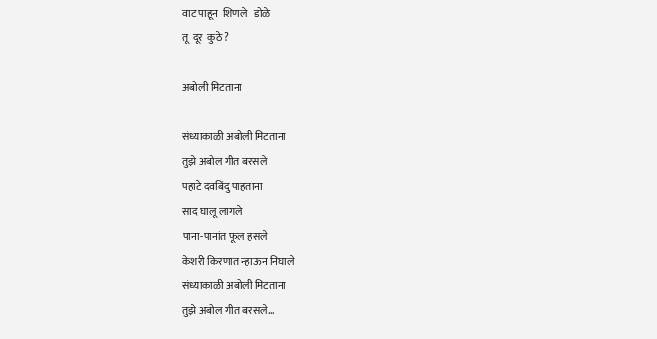वाट पाहून  शिणले   डोळे
तू  दूर  कुठे ?

अबोली मिटताना

संध्याकाळी अबोली मिटताना
तुझे अबोल गीत बरसले
पहाटे दवबिंदु पाहताना
साद घालू लागले
पाना-पानांत फूल हसले
केशरी किरणात न्हाऊन निघाले
संध्याकाळी अबोली मिटताना
तुझे अबोल गीत बरसले...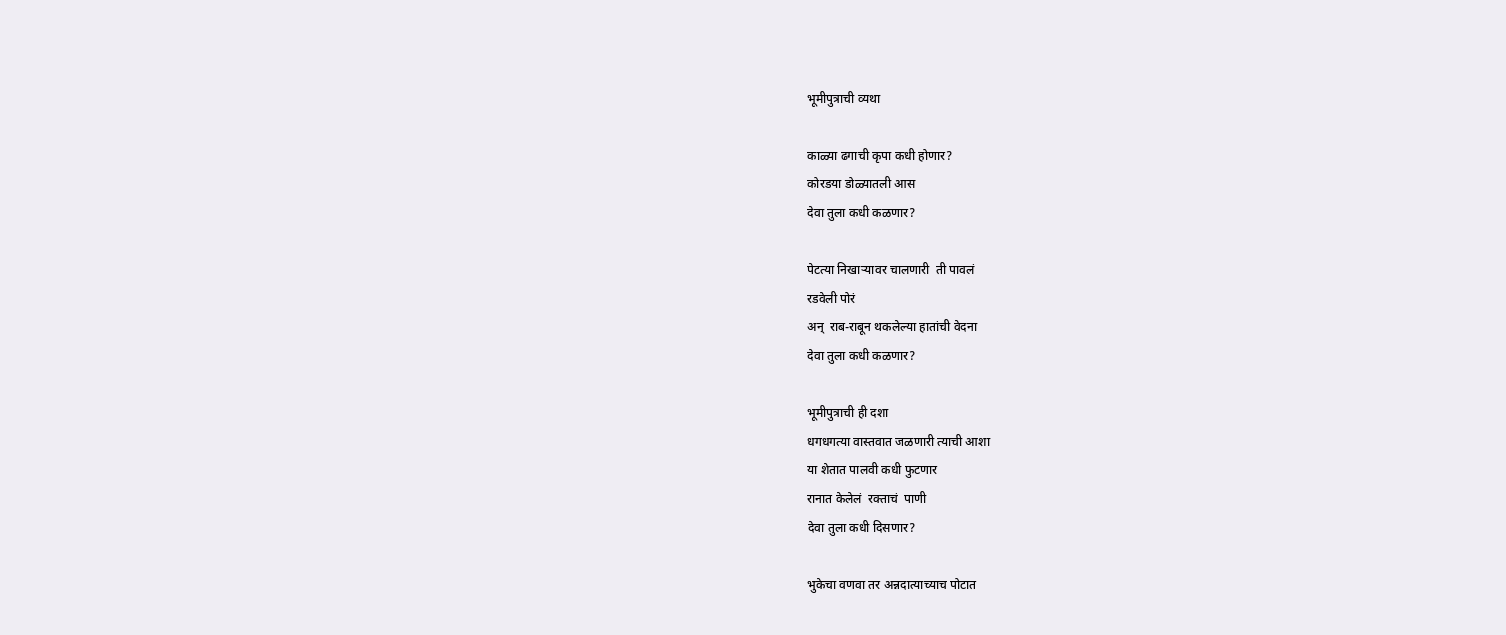भूमीपुत्राची व्यथा

काळ्या ढगाची कृपा कधी होणार?
कोरडया डोळ्यातली आस
देवा तुला कधी कळणार?

पेटत्या निखाऱ्यावर चालणारी  ती पावलं
रडवेली पोरं
अन्  राब-राबून थकलेल्या हातांची वेदना
देवा तुला कधी कळणार?

भूमीपुत्राची ही दशा
धगधगत्या वास्तवात जळणारी त्याची आशा
या शेतात पालवी कधी फुटणार
रानात केलेलं  रक्ताचं  पाणी
देवा तुला कधी दिसणार?

भुकेचा वणवा तर अन्नदात्याच्याच पोटात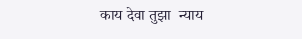काय देवा तुझा  न्याय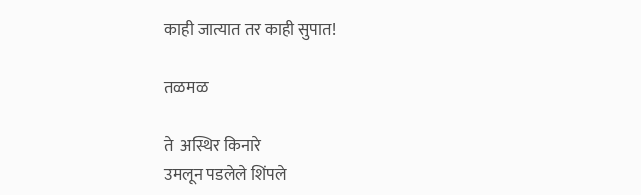काही जात्यात तर काही सुपात!

तळमळ

ते  अस्थिर किनारे
उमलून पडलेले शिंपले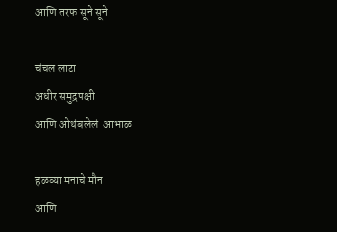आणि तरफ सूने सूने

चंचल लाटा
अधीर समुद्रपक्षी
आणि ओथंबलेलं  आभाळ

हळव्या मनाचे मौन
आणि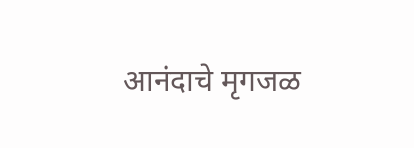आनंदाचे मृगजळ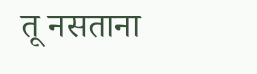तू नसताना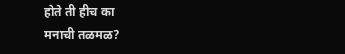होते ती हीच का
मनाची तळमळ?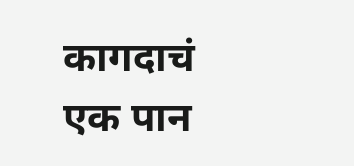कागदाचं एक पान